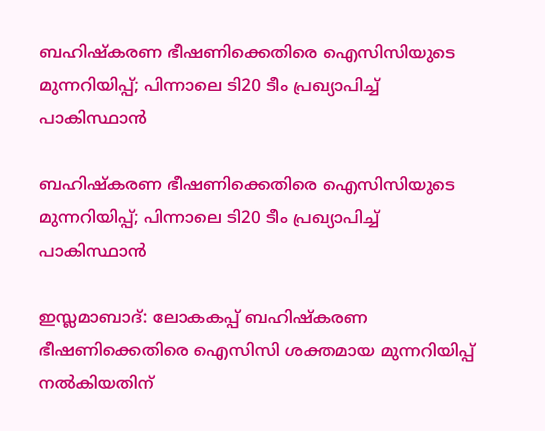ബഹിഷ്‌കരണ ഭീഷണിക്കെതിരെ ഐസിസിയുടെ മുന്നറിയിപ്പ്; പിന്നാലെ ടി20 ടീം പ്രഖ്യാപിച്ച് പാകിസ്ഥാന്‍

ബഹിഷ്‌കരണ ഭീഷണിക്കെതിരെ ഐസിസിയുടെ  മുന്നറിയിപ്പ്; പിന്നാലെ ടി20 ടീം പ്രഖ്യാപിച്ച് പാകിസ്ഥാന്‍

ഇസ്ലമാബാദ്: ലോകകപ്പ് ബഹിഷ്‌കരണ ഭീഷണിക്കെതിരെ ഐസിസി ശക്തമായ മുന്നറിയിപ്പ് നല്‍കിയതിന്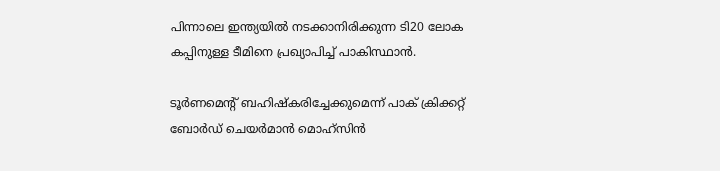പിന്നാലെ ഇന്ത്യയില്‍ നടക്കാനിരിക്കുന്ന ടി20 ലോക കപ്പിനുള്ള ടീമിനെ പ്രഖ്യാപിച്ച് പാകിസ്ഥാന്‍.

ടൂര്‍ണമെന്റ് ബഹിഷ്‌കരിച്ചേക്കുമെന്ന് പാക് ക്രിക്കറ്റ് ബോര്‍ഡ് ചെയര്‍മാന്‍ മൊഹ്സിന്‍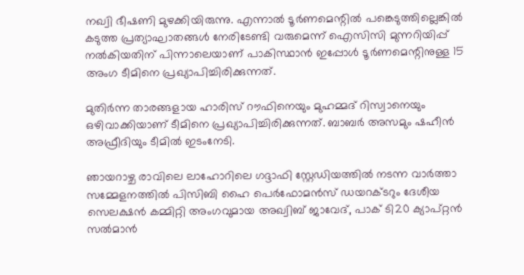നഖ്വി ഭീഷണി മുഴക്കിയിരുന്നു. എന്നാല്‍ ടൂര്‍ണമെന്റില്‍ പങ്കെടുത്തില്ലെങ്കില്‍ കടുത്ത പ്രത്യാഘാതങ്ങള്‍ നേരിടേണ്ടി വരുമെന്ന് ഐസിസി മുന്നറിയിപ്പ് നല്‍കിയതിന് പിന്നാലെയാണ് പാകിസ്ഥാന്‍ ഇപ്പോള്‍ ടൂര്‍ണമെന്റിനുള്ള 15 അംഗ ടീമിനെ പ്രഖ്യാപിച്ചിരിക്കുന്നത്.

മുതിര്‍ന്ന താരങ്ങളായ ഹാരിസ് റൗഫിനെയും മുഹമ്മദ് റിസ്വാനെയും ഒഴിവാക്കിയാണ് ടീമിനെ പ്രഖ്യാപിച്ചിരിക്കുന്നത്. ബാബര്‍ അസമും ഷഹീന്‍ അഫ്രീദിയും ടീമില്‍ ഇടംനേടി.

ഞായറാഴ്ച രാവിലെ ലാഹോറിലെ ഗദ്ദാഫി സ്റ്റേഡിയത്തില്‍ നടന്ന വാര്‍ത്താ സമ്മേളനത്തില്‍ പിസിബി ഹൈ പെര്‍ഫോമന്‍സ് ഡയറക്ടറും ദേശീയ സെലക്ഷന്‍ കമ്മിറ്റി അംഗവുമായ അഖ്വിബ് ജാവേദ്, പാക് ടി20 ക്യാപ്റ്റന്‍ സല്‍മാന്‍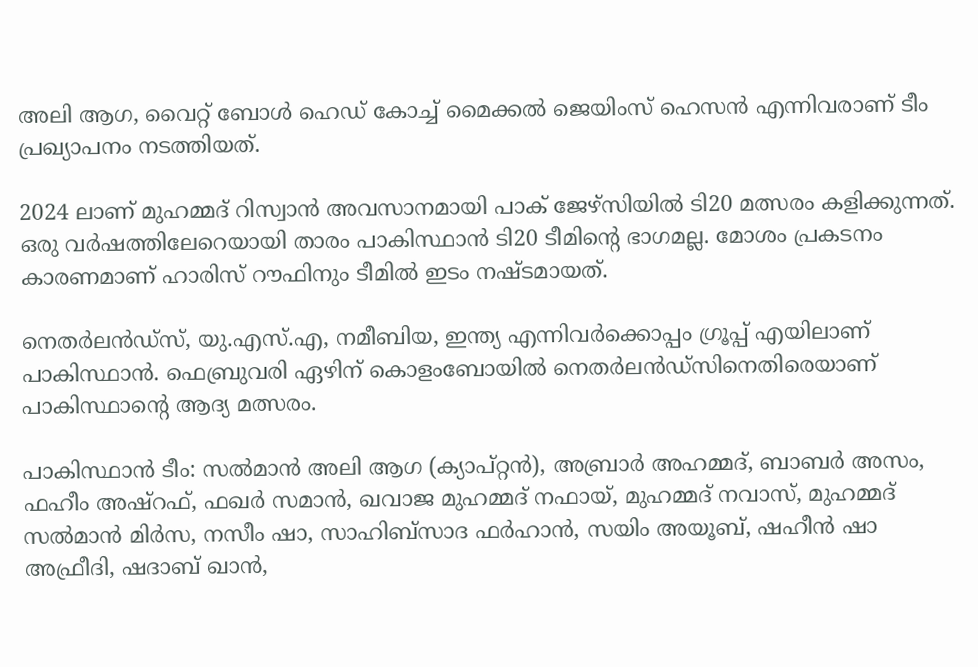അലി ആഗ, വൈറ്റ് ബോള്‍ ഹെഡ് കോച്ച് മൈക്കല്‍ ജെയിംസ് ഹെസന്‍ എന്നിവരാണ് ടീം പ്രഖ്യാപനം നടത്തിയത്.

2024 ലാണ് മുഹമ്മദ് റിസ്വാന്‍ അവസാനമായി പാക് ജേഴ്സിയില്‍ ടി20 മത്സരം കളിക്കുന്നത്. ഒരു വര്‍ഷത്തിലേറെയായി താരം പാകിസ്ഥാന്‍ ടി20 ടീമിന്റെ ഭാഗമല്ല. മോശം പ്രകടനം കാരണമാണ് ഹാരിസ് റൗഫിനും ടീമില്‍ ഇടം നഷ്ടമായത്.

നെതര്‍ലന്‍ഡ്‌സ്, യു.എസ്.എ, നമീബിയ, ഇന്ത്യ എന്നിവര്‍ക്കൊപ്പം ഗ്രൂപ്പ് എയിലാണ് പാകിസ്ഥാന്‍. ഫെബ്രുവരി ഏഴിന് കൊളംബോയില്‍ നെതര്‍ലന്‍ഡ്‌സിനെതിരെയാണ് പാകിസ്ഥാന്റെ ആദ്യ മത്സരം.

പാകിസ്ഥാന്‍ ടീം: സല്‍മാന്‍ അലി ആഗ (ക്യാപ്റ്റന്‍), അബ്രാര്‍ അഹമ്മദ്, ബാബര്‍ അസം, ഫഹീം അഷ്‌റഫ്, ഫഖര്‍ സമാന്‍, ഖവാജ മുഹമ്മദ് നഫായ്, മുഹമ്മദ് നവാസ്, മുഹമ്മദ് സല്‍മാന്‍ മിര്‍സ, നസീം ഷാ, സാഹിബ്‌സാദ ഫര്‍ഹാന്‍, സയിം അയൂബ്, ഷഹീന്‍ ഷാ അഫ്രീദി, ഷദാബ് ഖാന്‍,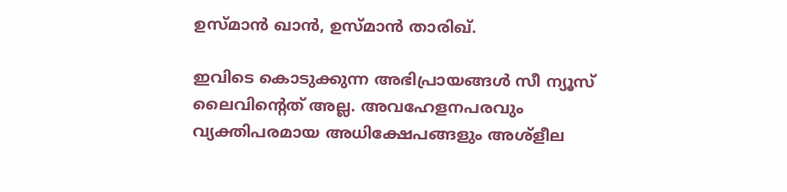ഉസ്മാന്‍ ഖാന്‍, ഉസ്മാന്‍ താരിഖ്.

ഇവിടെ കൊടുക്കുന്ന അഭിപ്രായങ്ങള്‍ സീ ന്യൂസ് ലൈവിന്റെത് അല്ല. അവഹേളനപരവും വ്യക്തിപരമായ അധിക്ഷേപങ്ങളും അശ്‌ളീല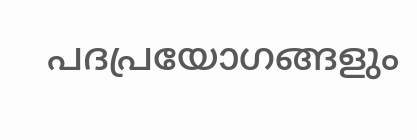പദപ്രയോഗങ്ങളും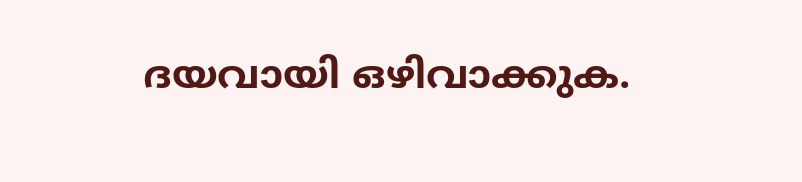ദയവായി ഒഴിവാക്കുക.